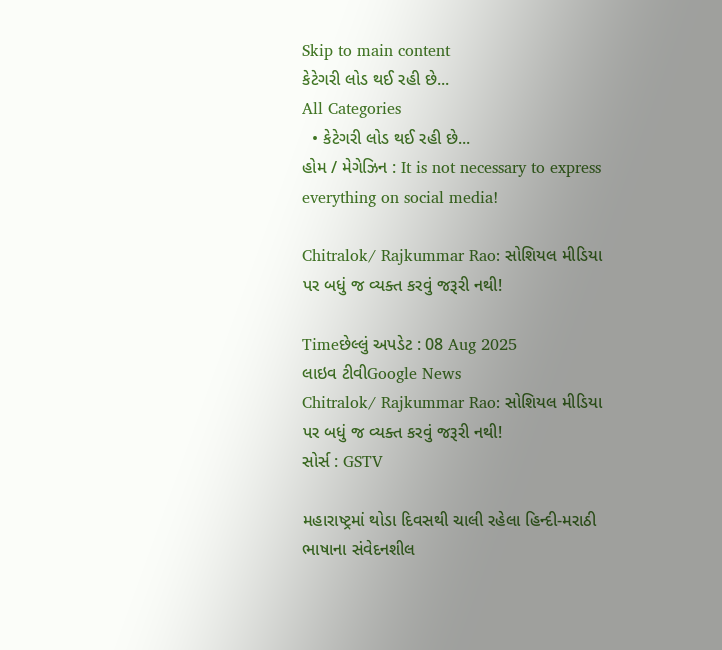Skip to main content
કેટેગરી લોડ થઈ રહી છે...
All Categories
  • કેટેગરી લોડ થઈ રહી છે...
હોમ / મેગેઝિન : It is not necessary to express everything on social media!

Chitralok/ Rajkummar Rao: સોશિયલ મીડિયા પર બધું જ વ્યક્ત કરવું જરૂરી નથી!

Timeછેલ્લું અપડેટ : 08 Aug 2025
લાઇવ ટીવીGoogle News
Chitralok/ Rajkummar Rao: સોશિયલ મીડિયા પર બધું જ વ્યક્ત કરવું જરૂરી નથી!
સોર્સ : GSTV

મહારાષ્ટ્રમાં થોડા દિવસથી ચાલી રહેલા હિન્દી-મરાઠી ભાષાના સંવેદનશીલ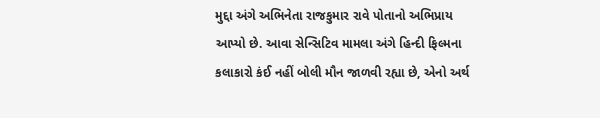મુદ્દા અંગે અભિનેતા રાજકુમાર રાવે પોતાનો અભિપ્રાય આપ્યો છે. આવા સેન્સિટિવ મામલા અંગે હિન્દી ફિલ્મના કલાકારો કંઈ નહીં બોલી મૌન જાળવી રહ્યા છે, એનો અર્થ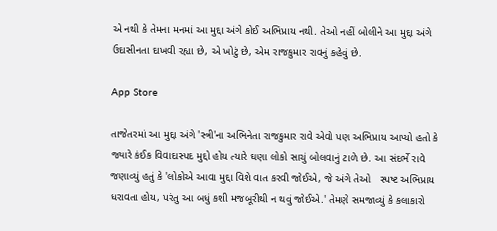એ નથી કે તેમના મનમાં આ મુદ્દા અંગે કોઈ અભિપ્રાય નથી. તેઓ નહીં બોલીને આ મુદ્દા અંગે ઉદાસીનતા દાખવી રહ્યા છે, એ ખોટું છે, એમ રાજકુમાર રાવનું કહેવું છે.

App Store

તાજેતરમાં આ મુદ્દા અંગે 'સ્ત્રી'ના અભિનેતા રાજકુમાર રાવે એવો પણ અભિપ્રાય આપ્યો હતો કે જ્યારે કંઈક વિવાદાસ્પદ મુદ્દો હોય ત્યારે ઘણા લોકો સાચું બોલવાનું ટાળે છે. આ સંદર્ભે રાવે જણાવ્યું હતું કે 'લોકોએ આવા મુદ્દા વિશે વાત કરવી જોઈએ, જે અંગે તેઓ   સ્પષ્ટ અભિપ્રાય ધરાવતા હોય, પરંતુ આ બધું કશી મજબૂરીથી ન થવું જોઈએ.' તેમણે સમજાવ્યું કે કલાકારો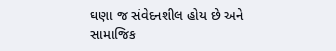ઘણા જ સંવેદનશીલ હોય છે અને સામાજિક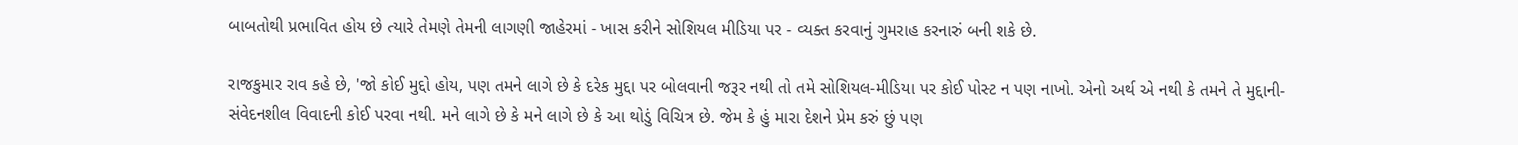બાબતોથી પ્રભાવિત હોય છે ત્યારે તેમણે તેમની લાગણી જાહેરમાં - ખાસ કરીને સોશિયલ મીડિયા પર - વ્યક્ત કરવાનું ગુમરાહ કરનારું બની શકે છે.

રાજકુમાર રાવ કહે છે, 'જો કોઈ મુદ્દો હોય, પણ તમને લાગે છે કે દરેક મુદ્દા પર બોલવાની જરૂર નથી તો તમે સોશિયલ-મીડિયા પર કોઈ પોસ્ટ ન પણ નાખો. એનો અર્થ એ નથી કે તમને તે મુદ્દાની-સંવેદનશીલ વિવાદની કોઈ પરવા નથી. મને લાગે છે કે મને લાગે છે કે આ થોડું વિચિત્ર છે. જેમ કે હું મારા દેશને પ્રેમ કરું છું પણ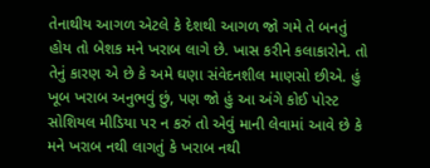તેનાથીય આગળ એટલે કે દેશથી આગળ જો ગમે તે બનતું હોય તો બેશક મને ખરાબ લાગે છે. ખાસ કરીને કલાકારોને. તો તેનું કારણ એ છે કે અમે ઘણા સંવેદનશીલ માણસો છીએ. હું ખૂબ ખરાબ અનુભવું છું, પણ જો હું આ અંગે કોઈ પોસ્ટ સોશિયલ મીડિયા પર ન કરું તો એવું માની લેવામાં આવે છે કે મને ખરાબ નથી લાગતું કે ખરાબ નથી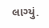લાગ્યું.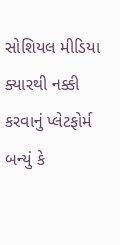સોશિયલ મીડિયા ક્યારથી નક્કી કરવાનું પ્લેટફોર્મ બન્યું કે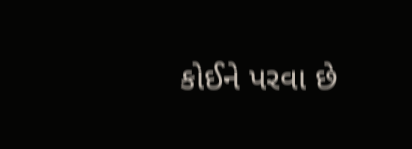કોઈને પરવા છે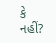કે નહીં?